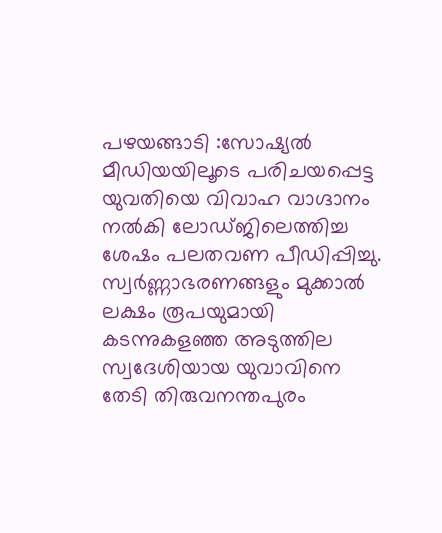പഴയങ്ങാടി :സോഷ്യൽ മീഡിയയിലൂടെ പരിചയപ്പെട്ട യുവതിയെ വിവാഹ വാഗ്ദാനം നൽകി ലോഡ്ജിലെത്തിച്ച ശേഷം പലതവണ പീഡിപ്പിച്ചു. സ്വർണ്ണാഭരണങ്ങളും മുക്കാൽ ലക്ഷം രൂപയുമായി കടന്നുകളഞ്ഞ അടുത്തില സ്വദേശിയായ യുവാവിനെ തേടി തിരുവനന്തപുരം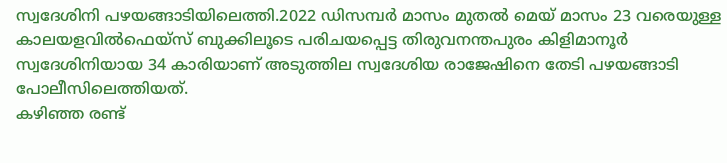സ്വദേശിനി പഴയങ്ങാടിയിലെത്തി.2022 ഡിസമ്പർ മാസം മുതൽ മെയ് മാസം 23 വരെയുള്ള കാലയളവിൽഫെയ്സ് ബുക്കിലൂടെ പരിചയപ്പെട്ട തിരുവനന്തപുരം കിളിമാനൂർ സ്വദേശിനിയായ 34 കാരിയാണ് അടുത്തില സ്വദേശിയ രാജേഷിനെ തേടി പഴയങ്ങാടി പോലീസിലെത്തിയത്.
കഴിഞ്ഞ രണ്ട്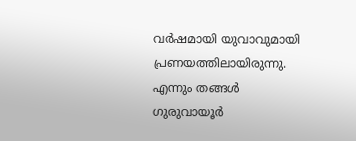വർഷമായി യുവാവുമായി പ്രണയത്തിലായിരുന്നു. എന്നും തങ്ങൾ ഗുരുവായൂർ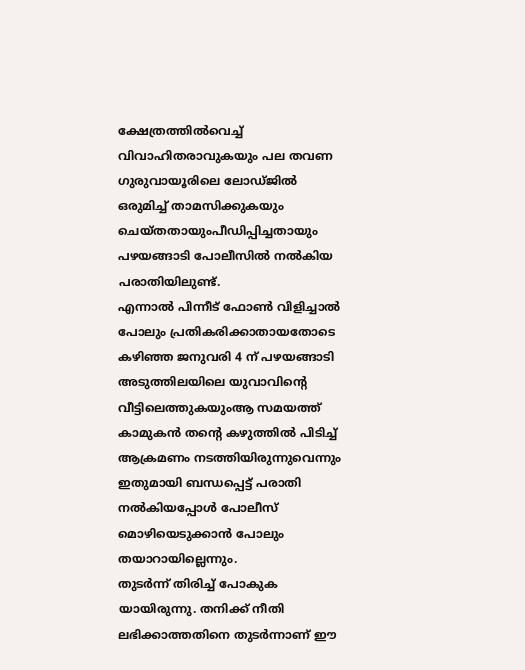ക്ഷേത്രത്തിൽവെച്ച് വിവാഹിതരാവുകയും പല തവണ ഗുരുവായൂരിലെ ലോഡ്ജിൽ ഒരുമിച്ച് താമസിക്കുകയും ചെയ്തതായുംപീഡിപ്പിച്ചതായും പഴയങ്ങാടി പോലീസിൽ നൽകിയ പരാതിയിലുണ്ട്.
എന്നാൽ പിന്നീട് ഫോൺ വിളിച്ചാൽ പോലും പ്രതികരിക്കാതായതോടെ കഴിഞ്ഞ ജനുവരി 4 ന് പഴയങ്ങാടി അടുത്തിലയിലെ യുവാവിൻ്റെ വീട്ടിലെത്തുകയുംആ സമയത്ത് കാമുകൻ തൻ്റെ കഴുത്തിൽ പിടിച്ച് ആക്രമണം നടത്തിയിരുന്നുവെന്നും ഇതുമായി ബന്ധപ്പെട്ട് പരാതി നൽകിയപ്പോൾ പോലീസ് മൊഴിയെടുക്കാൻ പോലും തയാറായില്ലെന്നും.
തുടർന്ന് തിരിച്ച് പോകുക യായിരുന്നു. തനിക്ക് നീതി ലഭിക്കാത്തതിനെ തുടർന്നാണ് ഈ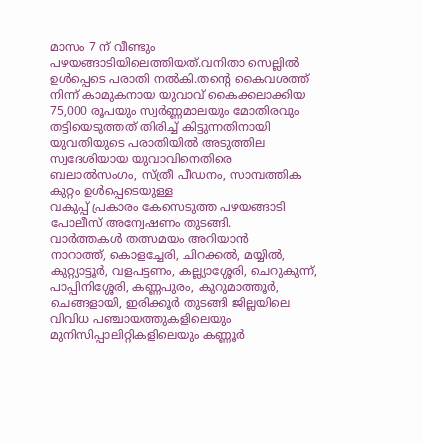മാസം 7 ന് വീണ്ടും പഴയങ്ങാടിയിലെത്തിയത്.വനിതാ സെല്ലിൽ ഉൾപ്പെടെ പരാതി നൽകി.തൻ്റെ കൈവശത്ത് നിന്ന് കാമുകനായ യുവാവ് കൈക്കലാക്കിയ 75,000 രൂപയും സ്വർണ്ണമാലയും മോതിരവും തട്ടിയെടുത്തത് തിരിച്ച് കിട്ടുന്നതിനായി
യുവതിയുടെ പരാതിയിൽ അടുത്തില സ്വദേശിയായ യുവാവിനെതിരെ ബലാൽസംഗം, സ്ത്രീ പീഡനം, സാമ്പത്തിക കുറ്റം ഉൾപ്പെടെയുള്ള
വകുപ്പ് പ്രകാരം കേസെടുത്ത പഴയങ്ങാടി പോലീസ് അന്വേഷണം തുടങ്ങി.
വാർത്തകൾ തത്സമയം അറിയാൻ
നാറാത്ത്, കൊളച്ചേരി, ചിറക്കൽ, മയ്യിൽ, കുറ്റ്യാട്ടൂർ, വളപട്ടണം, കല്ല്യാശ്ശേരി, ചെറുകുന്ന്, പാപ്പിനിശ്ശേരി, കണ്ണപുരം, കുറുമാത്തൂർ, ചെങ്ങളായി, ഇരിക്കൂർ തുടങ്ങി ജില്ലയിലെ വിവിധ പഞ്ചായത്തുകളിലെയും മുനിസിപ്പാലിറ്റികളിലെയും കണ്ണൂർ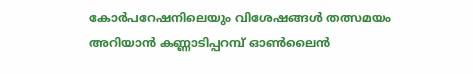കോർപറേഷനിലെയും വിശേഷങ്ങൾ തത്സമയം അറിയാൻ കണ്ണാടിപ്പറമ്പ് ഓൺലൈൻ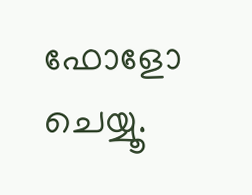ഫോളോ ചെയ്യൂ.